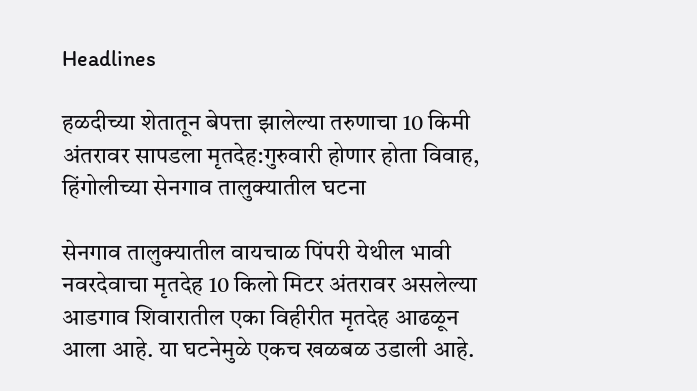Headlines

हळदीच्या शेतातून बेपत्ता झालेल्या तरुणाचा 10 किमी अंतरावर सापडला मृतदेह:गुरुवारी होणार होता विवाह, हिंगोलीच्या सेनगाव तालुक्यातील घटना

सेनगाव तालुक्यातील वायचाळ पिंपरी येथील भावी नवरदेवाचा मृतदेह 10 किलो मिटर अंतरावर असलेल्या आडगाव शिवारातील एका विहीरीत मृतदेह आढळून आला आहे. या घटनेमुळे एकच खळबळ उडाली आहे.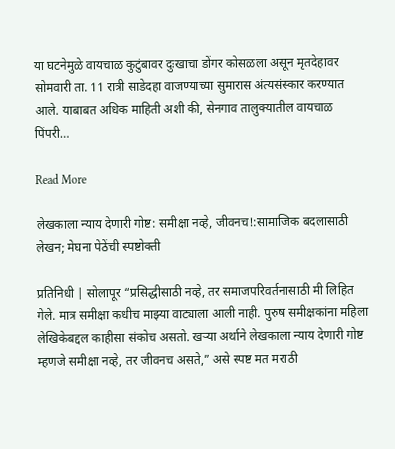या घटनेमुळे वायचाळ कुटुंबावर दुःखाचा डोंगर कोसळला असून मृतदेहावर सोमवारी ता. 11 रात्री साडेदहा वाजण्याच्या सुमारास अंत्यसंस्कार करण्यात आले. याबाबत अधिक माहिती अशी की, सेनगाव तालुक्यातील वायचाळ पिंपरी…

Read More

लेखकाला न्याय देणारी गोष्ट: समीक्षा नव्हे, जीवनच!:सामाजिक बदलासाठी लेखन; मेघना पेठेंची स्पष्टोक्ती

प्रतिनिधी | सोलापूर “प्रसिद्धीसाठी नव्हे, तर समाजपरिवर्तनासाठी मी लिहित गेले. मात्र समीक्षा कधीच माझ्या वाट्याला आली नाही. पुरुष समीक्षकांना महिला लेखिकेबद्दल काहीसा संकोच असतो. खऱ्या अर्थाने लेखकाला न्याय देणारी गोष्ट म्हणजे समीक्षा नव्हे, तर जीवनच असते,” असे स्पष्ट मत मराठी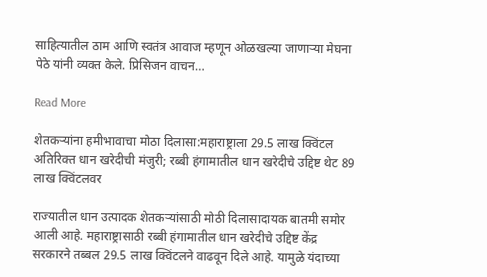साहित्यातील ठाम आणि स्वतंत्र आवाज म्हणून ओळखल्या जाणाऱ्या मेघना पेठे यांनी व्यक्त केले. प्रिसिजन वाचन…

Read More

शेतकऱ्यांना हमीभावाचा मोठा दिलासा:महाराष्ट्राला 29.5 लाख क्विंटल अतिरिक्त धान खरेदीची मंजुरी; रब्बी हंगामातील धान खरेदीचे उद्दिष्ट थेट 89 लाख क्विंटलवर

राज्यातील धान उत्पादक शेतकऱ्यांसाठी मोठी दिलासादायक बातमी समोर आली आहे. महाराष्ट्रासाठी रब्बी हंगामातील धान खरेदीचे उद्दिष्ट केंद्र सरकारने तब्बल 29.5 लाख क्विंटलने वाढवून दिले आहे. यामुळे यंदाच्या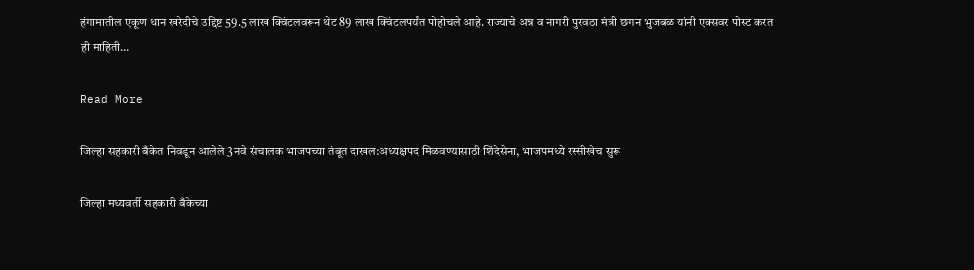हंगामातील एकूण धान खरेदीचे उद्दिष्ट 59.5 लाख क्विंटलवरून थेट 89 लाख क्विंटलपर्यंत पोहोचले आहे. राज्याचे अन्न व नागरी पुरवठा मंत्री छगन भुजबळ यांनी एक्सवर पोस्ट करत ही माहिती…

Read More

जिल्हा सहकारी बँकेत निवडून आलेले 3नवे संचालक भाजपच्या तंबूत दाखल:अध्यक्षपद मिळवण्यासाठी शिंदेसेना, भाजपमध्ये रस्सीखेच सुरू

जिल्हा मध्यवर्ती सहकारी बँकेच्या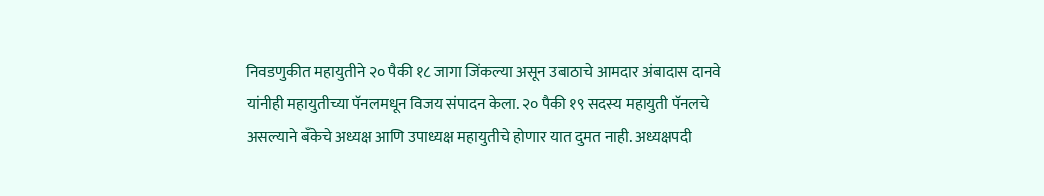निवडणुकीत महायुतीने २० पैकी १८ जागा जिंकल्या असून उबाठाचे आमदार अंबादास दानवे यांनीही महायुतीच्या पॅनलमधून विजय संपादन केला. २० पैकी १९ सदस्य महायुती पॅनलचे असल्याने बँकेचे अध्यक्ष आणि उपाध्यक्ष महायुतीचे होणार यात दुमत नाही. अध्यक्षपदी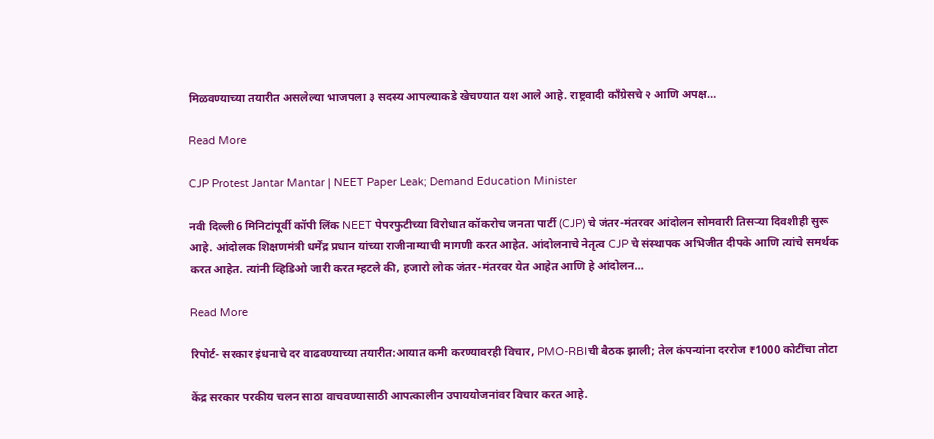मिळवण्याच्या तयारीत असलेल्या भाजपला ३ सदस्य आपल्याकडे खेचण्यात यश आले आहे. राष्ट्रवादी काँग्रेसचे २ आणि अपक्ष…

Read More

CJP Protest Jantar Mantar | NEET Paper Leak; Demand Education Minister

नवी दिल्ली6 मिनिटांपूर्वी कॉपी लिंक NEET पेपरफुटीच्या विरोधात कॉकरोच जनता पार्टी (CJP) चे जंतर-मंतरवर आंदोलन सोमवारी तिसऱ्या दिवशीही सुरू आहे. आंदोलक शिक्षणमंत्री धर्मेंद्र प्रधान यांच्या राजीनाम्याची मागणी करत आहेत. आंदोलनाचे नेतृत्व CJP चे संस्थापक अभिजीत दीपके आणि त्यांचे समर्थक करत आहेत. त्यांनी व्हिडिओ जारी करत म्हटले की, हजारो लोक जंतर-मंतरवर येत आहेत आणि हे आंदोलन…

Read More

रिपोर्ट- सरकार इंधनाचे दर वाढवण्याच्या तयारीत:आयात कमी करण्यावरही विचार, PMO-RBIची बैठक झाली; तेल कंपन्यांना दररोज ₹1000 कोटींचा तोटा

केंद्र सरकार परकीय चलन साठा वाचवण्यासाठी आपत्कालीन उपाययोजनांवर विचार करत आहे.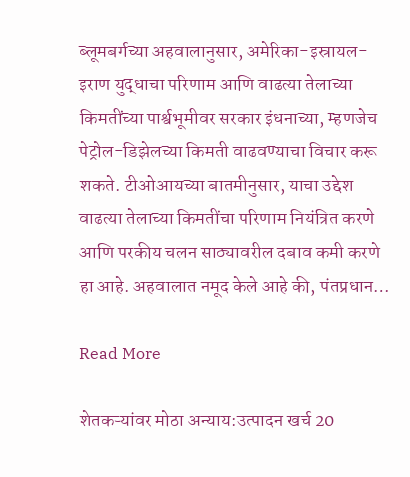ब्लूमबर्गच्या अहवालानुसार, अमेरिका-इस्रायल-इराण युद्धाचा परिणाम आणि वाढत्या तेलाच्या किमतींच्या पार्श्वभूमीवर सरकार इंधनाच्या, म्हणजेच पेट्रोल-डिझेलच्या किमती वाढवण्याचा विचार करू शकते. टीओआयच्या बातमीनुसार, याचा उद्देश वाढत्या तेलाच्या किमतींचा परिणाम नियंत्रित करणे आणि परकीय चलन साठ्यावरील दबाव कमी करणे हा आहे. अहवालात नमूद केले आहे की, पंतप्रधान…

Read More

शेतकऱ्यांवर मोठा अन्याय:उत्पादन खर्च 20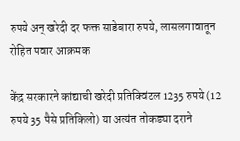रुपये अन् खरेदी दर फक्त साडेबारा रुपये, लासलगावातून रोहित पवार आक्रमक

केंद्र सरकारने कांद्याची खरेदी प्रतिक्विंटल 1235 रुपये (12 रुपये 35 पैसे प्रतिकिलो) या अत्यंत तोकड्या दराने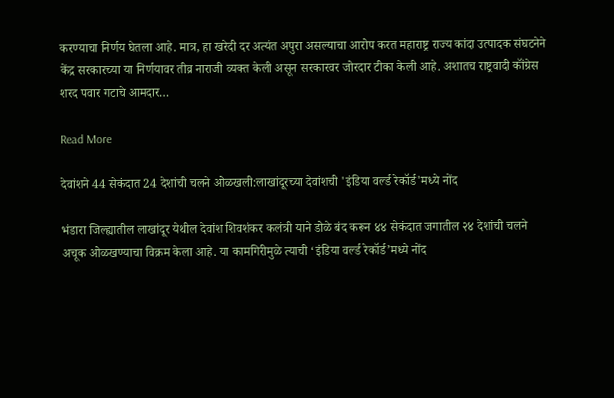करण्याचा निर्णय घेतला आहे. मात्र, हा खरेदी दर अत्यंत अपुरा असल्याचा आरोप करत महाराष्ट्र राज्य कांदा उत्पादक संघटनेने केंद्र सरकारच्या या निर्णयावर तीव्र नाराजी व्यक्त केली असून सरकारवर जोरदार टीका केली आहे. अशातच राष्ट्रवादी कॉंग्रेस शरद पवार गटाचे आमदार…

Read More

देवांशने 44 सेकंदात 24 देशांची चलने ओळखली:लाखांदूरच्या देवांशची 'इंडिया वर्ल्ड रेकॉर्ड'मध्ये नोंद

भंडारा जिल्ह्यातील लाखांदूर येथील देवांश शिवशंकर कलंत्री याने डोळे बंद करून ४४ सेकंदात जगातील २४ देशांची चलने अचूक ओळखण्याचा विक्रम केला आहे. या कामगिरीमुळे त्याची ‘इंडिया वर्ल्ड रेकॉर्ड’मध्ये नोंद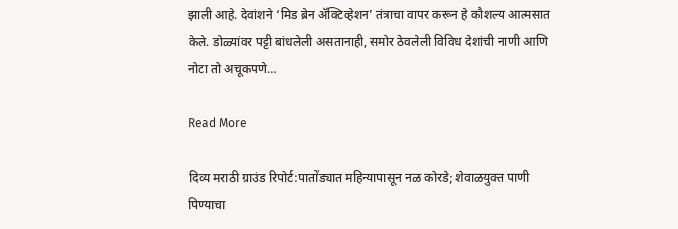झाली आहे. देवांशने ‘मिड ब्रेन ॲक्टिव्हेशन’ तंत्राचा वापर करून हे कौशल्य आत्मसात केले. डोळ्यांवर पट्टी बांधलेली असतानाही, समोर ठेवलेली विविध देशांची नाणी आणि नोटा तो अचूकपणे…

Read More

दिव्य मराठी ग्राउंड रिपोर्ट:पातोंड्यात महिन्यापासून नळ कोरडे; शेवाळयुक्त पाणी पिण्याचा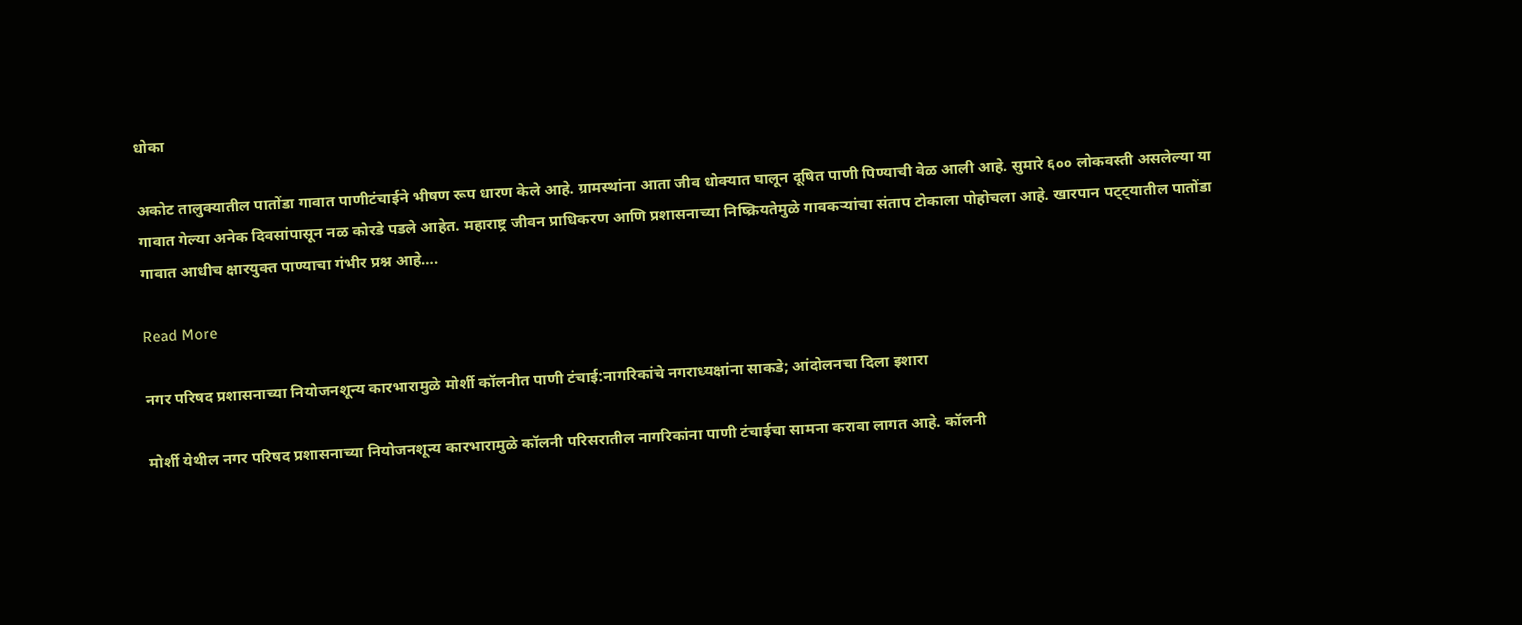धोका

अकोट तालुक्यातील पातोंडा गावात पाणीटंचाईने भीषण रूप धारण केले आहे. ग्रामस्थांना आता जीव धोक्यात घालून दूषित पाणी पिण्याची वेळ आली आहे. सुमारे ६०० लोकवस्ती असलेल्या या गावात गेल्या अनेक दिवसांपासून नळ कोरडे पडले आहेत. महाराष्ट्र जीवन प्राधिकरण आणि प्रशासनाच्या निष्क्रियतेमुळे गावकऱ्यांचा संताप टोकाला पोहोचला आहे. खारपान पट्ट्यातील पातोंडा गावात आधीच क्षारयुक्त पाण्याचा गंभीर प्रश्न आहे….

Read More

नगर परिषद प्रशासनाच्या नियोजनशून्य कारभारामुळे मोर्शी कॉलनीत पाणी टंचाई:नागरिकांचे नगराध्यक्षांना साकडे; आंदोलनचा दिला इशारा

मोर्शी येथील नगर परिषद प्रशासनाच्या नियोजनशून्य कारभारामुळे कॉलनी परिसरातील नागरिकांना पाणी टंचाईचा सामना करावा लागत आहे. कॉलनी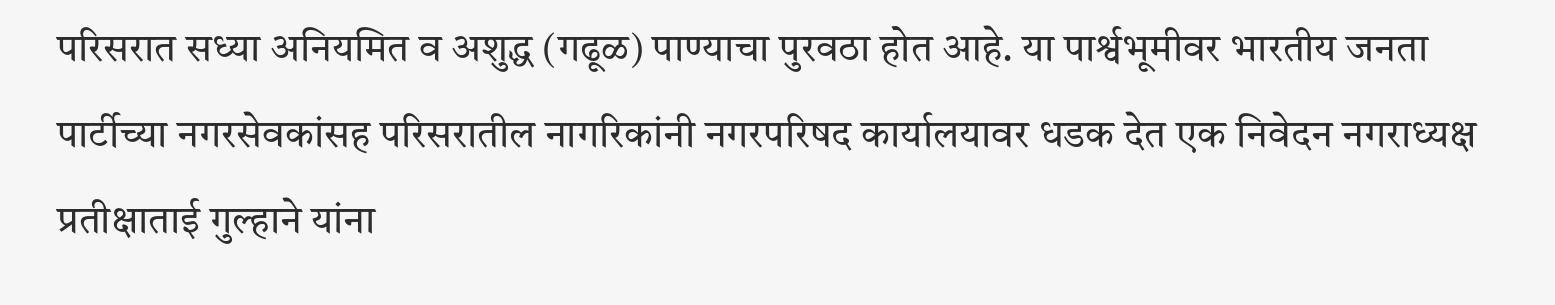परिसरात सध्या अनियमित व अशुद्ध (गढूळ) पाण्याचा पुरवठा होत आहे. या पार्श्वभूमीवर भारतीय जनता पार्टीच्या नगरसेवकांसह परिसरातील नागरिकांनी नगरपरिषद कार्यालयावर धडक देत एक निवेदन नगराध्यक्ष प्रतीक्षाताई गुल्हाने यांना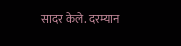सादर केले. दरम्यान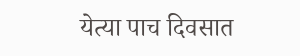येत्या पाच दिवसात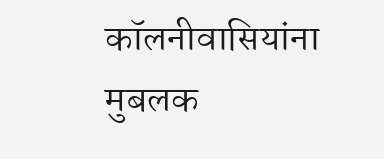कॉलनीवासियांना मुबलक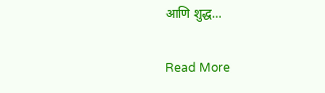आणि शुद्ध…

Read More